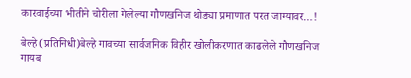कारवाईच्या भीतीने चोरीला गेलेल्या गौणखनिज थोड्या प्रमाणात परत जाग्यावर…!

बेल्हे(प्रतिनिधी)बेल्हे गावच्या सार्वजनिक विहीर खोलीकरणात काढलेले गौणखनिज गायब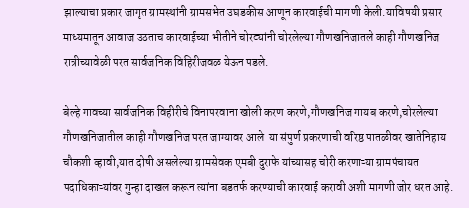झाल्याचा प्रकार जागृत ग्रामस्थांनी ग्रामसभेत उघडकीस आणून कारवाईची मागणी केली.याविषयी प्रसार माध्यमातून आवाज उठताच कारवाईच्या भीतीने चोरट्यांनी चोरलेल्या गौणखनिजातले काही गौणखनिज रात्रीच्यावेळी परत सार्वजनिक विहिरीजवळ येऊन पडले.

बेल्हे गावच्या सार्वजनिक विहीरीचे विनापरवाना खोली करण करणे,गौणखनिज गायब करणे,चोरलेल्या गौणखनिजातील काही गौणखनिज परत जाग्यावर आले  या संपुर्ण प्रकरणाची वरिष्ठ पातळीवर खातेनिहाय चौकशी व्हावी,यात दोषी असलेल्या ग्रामसेवक एमबी दुराफे यांच्यासह चोरी करणाऱ्या ग्रामपंचायत पदाधिकाऱ्यांवर गुन्हा दाखल करून त्यांना बडतर्फ करण्याची कारवाई करावी अशी मागणी जोर धरत आहे.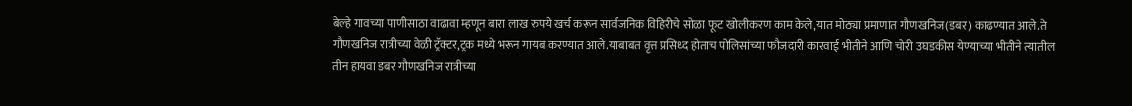बेल्हे गावच्या पाणीसाठा वाढावा म्हणून बारा लाख रुपये खर्च करून सार्वजनिक विहिरीचे सोळा फूट खोलीकरण काम केले,यात मोठ्या प्रमाणात गौणखनिज(डबर) काढण्यात आले.ते गौणखनिज रात्रीच्या वेळी ट्रॅक्टर,ट्रक मध्ये भरून गायब करण्यात आले.याबाबत वृत्त प्रसिध्द होताच पोलिसांच्या फौजदारी कारवाई भीतीने आणि चोरी उघडकीस येण्याच्या भीतीने त्यातील तीन हायवा डबर गौणखनिज रात्रीच्या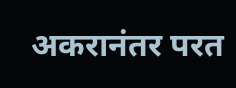अकरानंतर परत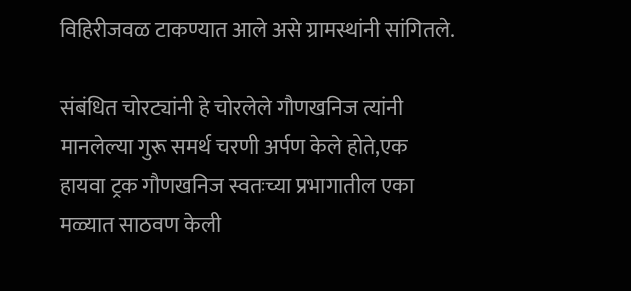विहिरीजवळ टाकण्यात आले असे ग्रामस्थांनी सांगितले.

संबंधित चोरट्यांनी हे चोरलेले गौणखनिज त्यांनी मानलेल्या गुरू समर्थ चरणी अर्पण केले होते,एक हायवा ट्रक गौणखनिज स्वतःच्या प्रभागातील एका मळ्यात साठवण केली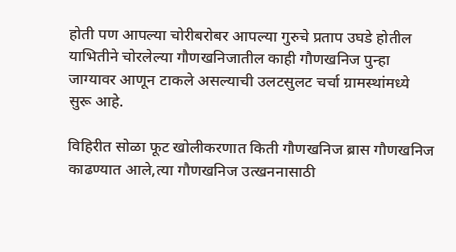होती पण आपल्या चोरीबरोबर आपल्या गुरुचे प्रताप उघडे होतील याभितीने चोरलेल्या गौणखनिजातील काही गौणखनिज पुन्हा जाग्यावर आणून टाकले असल्याची उलटसुलट चर्चा ग्रामस्थांमध्ये सुरू आहे.

विहिरीत सोळा फूट खोलीकरणात किती गौणखनिज ब्रास गौणखनिज काढण्यात आले,त्या गौणखनिज उत्खननासाठी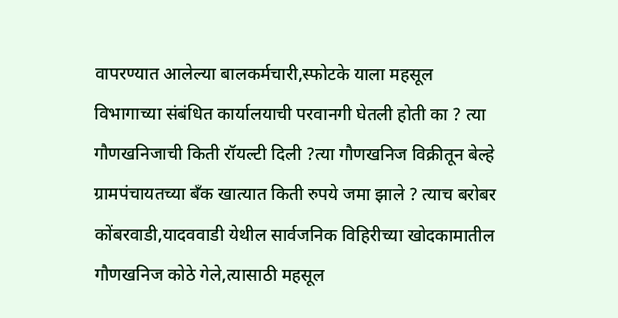वापरण्यात आलेल्या बालकर्मचारी,स्फोटके याला महसूल विभागाच्या संबंधित कार्यालयाची परवानगी घेतली होती का ? त्या गौणखनिजाची किती रॉयल्टी दिली ?त्या गौणखनिज विक्रीतून बेल्हे ग्रामपंचायतच्या बॅंक खात्यात किती रुपये जमा झाले ? त्याच बरोबर कोंबरवाडी,यादववाडी येथील सार्वजनिक विहिरीच्या खोदकामातील गौणखनिज कोठे गेले,त्यासाठी महसूल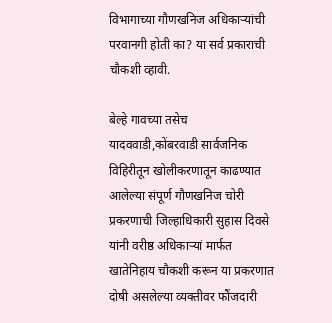विभागाच्या गौणखनिज अधिकाऱ्यांची परवानगी होती का? या सर्व प्रकाराची चौकशी व्हावी.

बेल्हे गावच्या तसेच यादववाडी,कोंबरवाडी सार्वजनिक विहिरीतून खोलीकरणातून काढण्यात आलेल्या संपूर्ण गौणखनिज चोरी प्रकरणाची जिल्हाधिकारी सुहास दिवसे यांनी वरीष्ठ अधिकाऱ्यां मार्फत खातेनिहाय चौकशी करून या प्रकरणात दोषी असलेल्या व्यक्तीवर फौंजदारी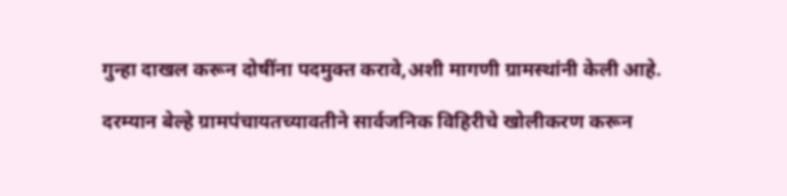गुन्हा दाखल करून दोषींना पदमुक्त करावे,अशी मागणी ग्रामस्थांनी केली आहे.

दरम्यान बेल्हे ग्रामपंचायतच्यावतीने सार्वजनिक विहिरीचे खोलीकरण करून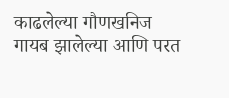काढलेल्या गौणखनिज गायब झालेल्या आणि परत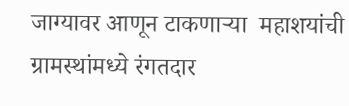जाग्यावर आणून टाकणाऱ्या  महाशयांची ग्रामस्थांमध्ये रंगतदार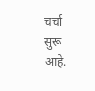चर्चा सुरू आहे.